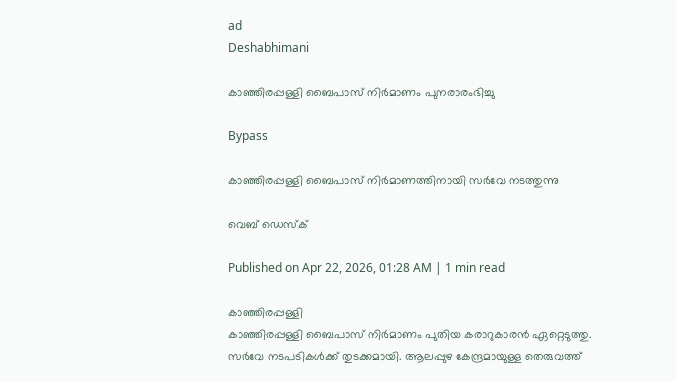ad
Deshabhimani

കാഞ്ഞിരപ്പള്ളി ബൈപാസ്‌ നിർമാണം പുനരാരംഭിച്ചു

Bypass

കാഞ്ഞിരപ്പള്ളി ബൈപാസ്‌ നിർമാണത്തിനായി സർവേ നടത്തുന്നു

വെബ് ഡെസ്ക്

Published on Apr 22, 2026, 01:28 AM | 1 min read

കാഞ്ഞിരപ്പള്ളി
കാഞ്ഞിരപ്പള്ളി ബൈപാസ്‌ നിർമാണം പുതിയ കരാറുകാരൻ ഏറ്റെടുത്തു. സർവേ നടപടികൾക്ക് തുടക്കമായി. ആലപ്പുഴ കേന്ദ്രമായുള്ള തെരുവത്ത്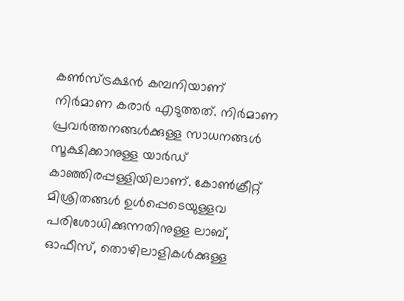കൺസ്ട്രക്ഷൻ കമ്പനിയാണ് നിർമാണ കരാർ എടുത്തത്‌. നിർമാണ പ്രവർത്തനങ്ങൾക്കുള്ള സാധനങ്ങൾ സൂക്ഷിക്കാനുള്ള യാർഡ്‌ കാഞ്ഞിരപ്പള്ളിയിലാണ്‌. കോൺക്രീറ്റ് മിശ്രിതങ്ങൾ ഉൾപ്പെടെയുള്ളവ പരിശോധിക്കുന്നതിനുള്ള ലാബ്, ഓഫീസ്, തൊഴിലാളികൾക്കുള്ള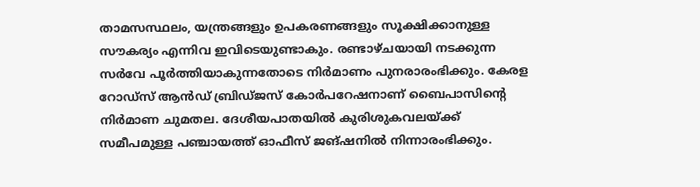താമസസ്ഥലം, യന്ത്രങ്ങളും ഉപകരണങ്ങളും സൂക്ഷിക്കാനുള്ള സൗകര്യം എന്നിവ ഇവിടെയുണ്ടാകും. രണ്ടാഴ്‌ചയായി നടക്കുന്ന സർവേ പൂർത്തിയാകുന്നതോടെ നിർമാണം പുനരാരംഭിക്കും. കേരള റോഡ്സ് ആൻഡ്‌ ബ്രിഡ്‌ജസ് കോർപറേഷനാണ് ബൈപാസിന്റെ നിർമാണ ചുമതല. ദേശീയപാതയിൽ കുരിശുകവലയ്‌ക്ക്‌ സമീപമുള്ള പഞ്ചായത്ത് ഓഫീസ് ജങ്‌ഷനിൽ നിന്നാരംഭിക്കും.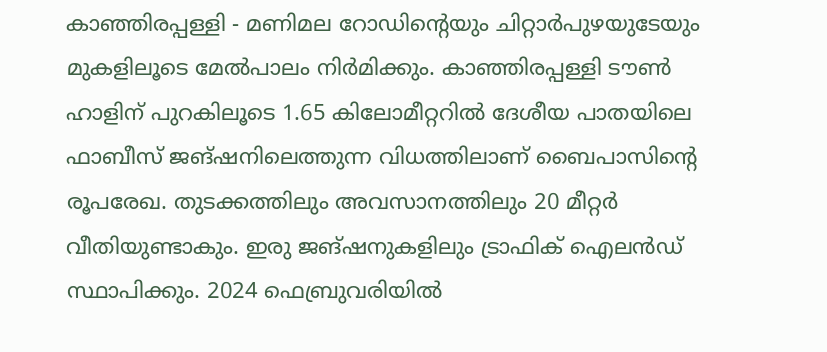കാഞ്ഞിരപ്പള്ളി - മണിമല റോഡിന്റെയും ചിറ്റാർപുഴയുടേയും മുകളിലൂടെ മേൽപാലം നിർമിക്കും. കാഞ്ഞിരപ്പള്ളി ടൗൺ ഹാളിന്‌ പുറകിലൂടെ 1.65 കിലോമീറ്ററിൽ ദേശീയ പാതയിലെ ഫാബീസ് ജങ്‌ഷനിലെത്തുന്ന വിധത്തിലാണ് ബൈപാസിന്റെ രൂപരേഖ. തുടക്കത്തിലും അവസാനത്തിലും 20 മീറ്റർ വീതിയുണ്ടാകും. ഇരു ജങ്‌ഷനുകളിലും ട്രാഫിക് ഐലൻഡ്‌ സ്ഥാപിക്കും. 2024 ഫെബ്രുവരിയിൽ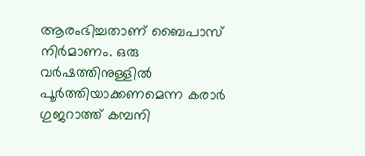ആരംഭിച്ചതാണ്‌ ബൈപാസ് നിർമാണം. ഒരു വർഷത്തിനുള്ളിൽ പൂർത്തിയാക്കണമെന്ന കരാർ ഗുജറാത്ത്‌ കമ്പനി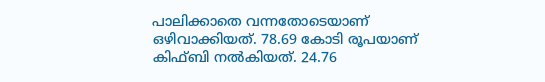പാലിക്കാതെ വന്നതോടെയാണ്‌ ഒഴിവാക്കിയത്‌. 78.69 കോടി രൂപയാണ് കിഫ്ബി നൽകിയത്‌. 24.76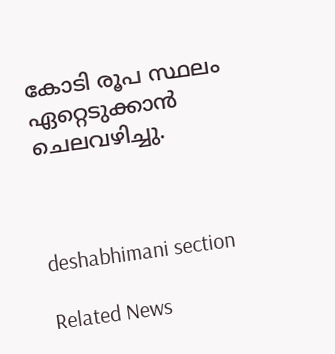കോടി രൂപ സ്ഥലം ഏറ്റെടുക്കാൻ ചെലവഴിച്ചു.



deshabhimani section

Related News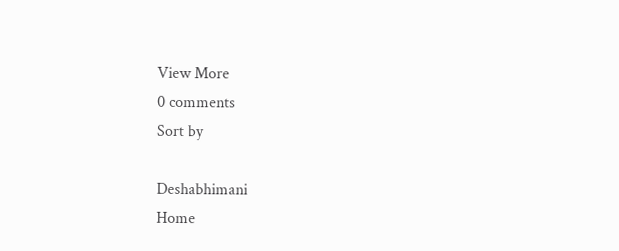View More
0 comments
Sort by

Deshabhimani
Home